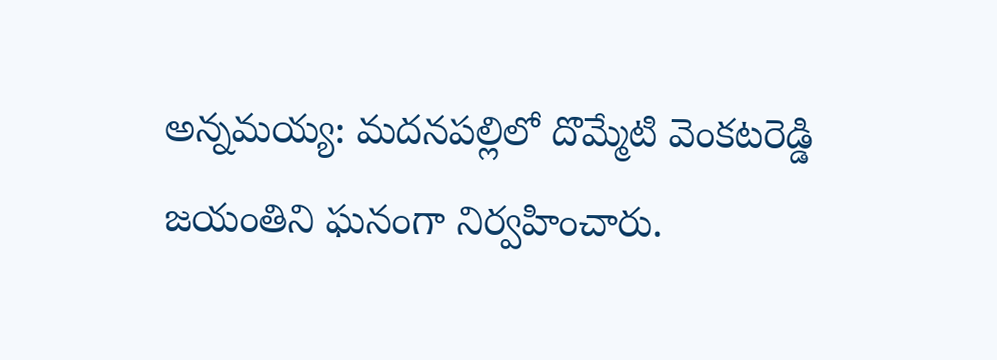అన్నమయ్య: మదనపల్లిలో దొమ్మేటి వెంకటరెడ్డి జయంతిని ఘనంగా నిర్వహించారు.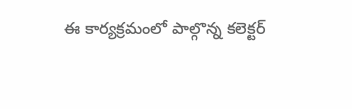ఈ కార్యక్రమంలో పాల్గొన్న కలెక్టర్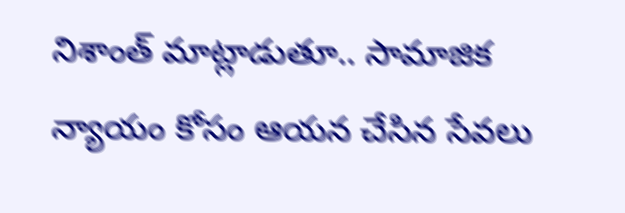నిశాంత్ మాట్లాడుతూ.. సామాజిక న్యాయం కోసం ఆయన చేసిన సేవలు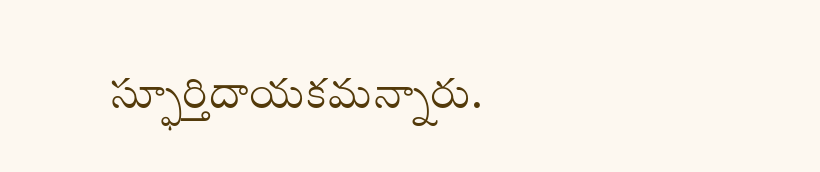స్ఫూర్తిదాయకమన్నారు.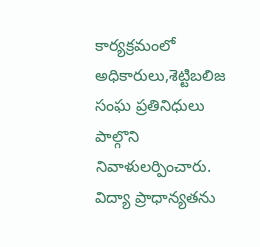కార్యక్రమంలో అధికారులు,శెట్టిబలిజ సంఘ ప్రతినిధులు పాల్గొని నివాళులర్పించారు. విద్యా ప్రాధాన్యతను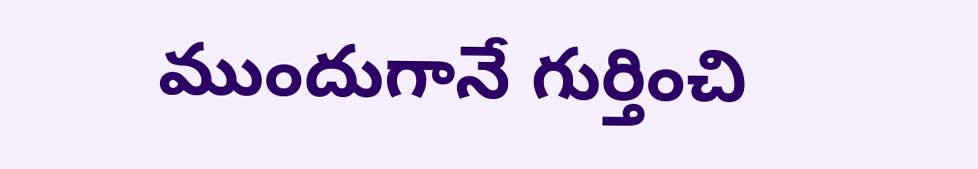ముందుగానే గుర్తించి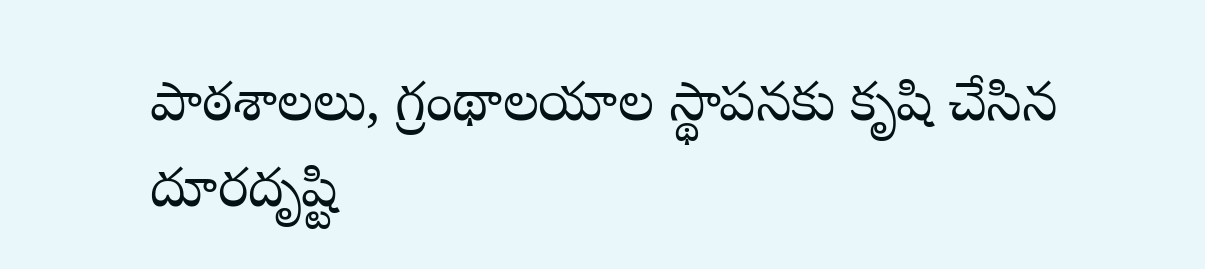పాఠశాలలు, గ్రంథాలయాల స్థాపనకు కృషి చేసిన దూరదృష్టి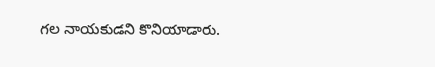గల నాయకుడని కొనియాడారు.